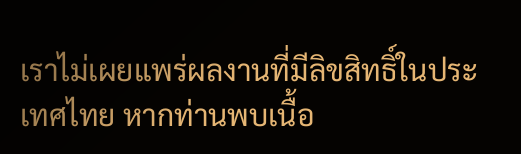เราไม่เผยแพร่ผลงานที่มีลิขสิทธิ์ในประเทศไทย หากท่านพบเนื้อ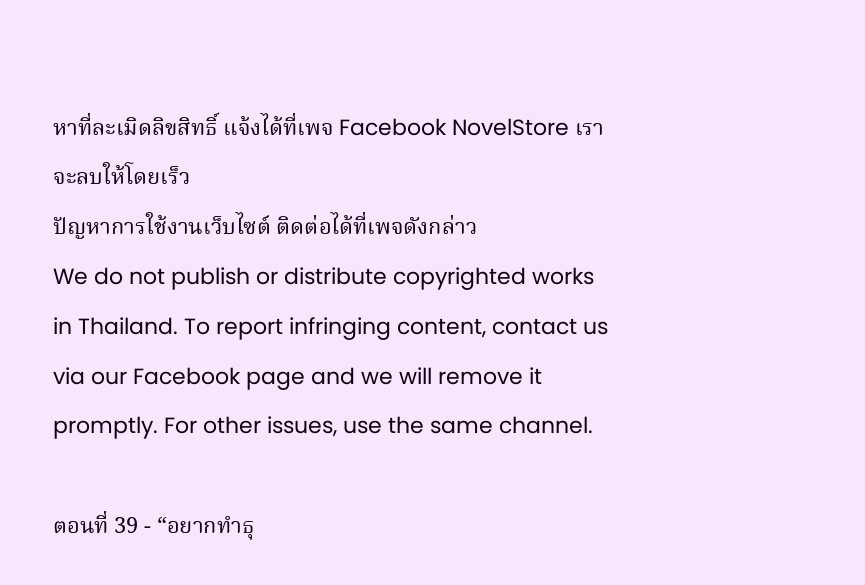หาที่ละเมิดลิขสิทธิ์ แจ้งได้ที่เพจ Facebook NovelStore เราจะลบให้โดยเร็ว
ปัญหาการใช้งานเว็บไซต์ ติดต่อได้ที่เพจดังกล่าว
We do not publish or distribute copyrighted works in Thailand. To report infringing content, contact us via our Facebook page and we will remove it promptly. For other issues, use the same channel.

ตอนที่ 39 - “อยากทำธุ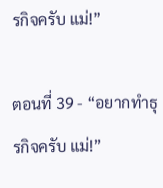รกิจครับ แม่!”

ตอนที่ 39 - “อยากทำธุรกิจครับ แม่!”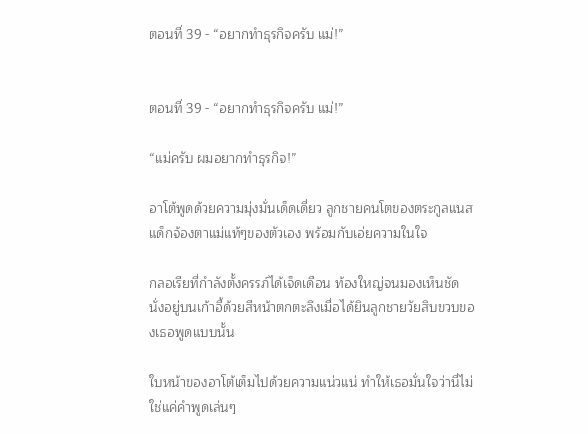ตอนที่ 39 - “อยากทำธุรกิจครับ แม่!”


ตอนที่ 39 - “อยากทำธุรกิจครับ แม่!”

“แม่ครับ ผมอยากทำธุรกิจ!”

อาโต้พูดด้วยความมุ่งมั่นเด็ดเดี่ยว ลูกชายคนโตของตระกูลแนสแด็กจ้องตาแม่แท้ๆของตัวเอง พร้อมกับเอ่ยความในใจ

กลอเรียที่กำลังตั้งครรภ์ได้เจ็ดเดือน ท้องใหญ่จนมองเห็นชัด นั่งอยู่บนเก้าอี้ด้วยสีหน้าตกตะลึงเมื่อได้ยินลูกชายวัยสิบขวบของเธอพูดแบบนั้น

ใบหน้าของอาโต้เต็มไปด้วยความแน่วแน่ ทำให้เธอมั่นใจว่านี่ไม่ใช่แค่คำพูดเล่นๆ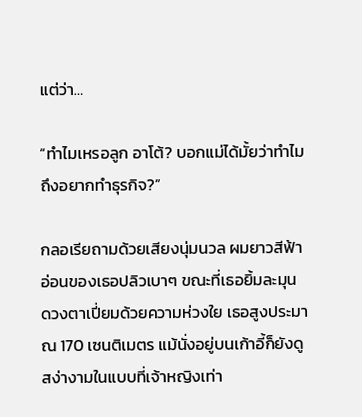แต่ว่า…

“ทำไมเหรอลูก อาโต้? บอกแม่ได้มั้ยว่าทำไมถึงอยากทำธุรกิจ?”

กลอเรียถามด้วยเสียงนุ่มนวล ผมยาวสีฟ้าอ่อนของเธอปลิวเบาๆ ขณะที่เธอยิ้มละมุน ดวงตาเปี่ยมด้วยความห่วงใย เธอสูงประมาณ 170 เซนติเมตร แม้นั่งอยู่บนเก้าอี้ก็ยังดูสง่างามในแบบที่เจ้าหญิงเท่า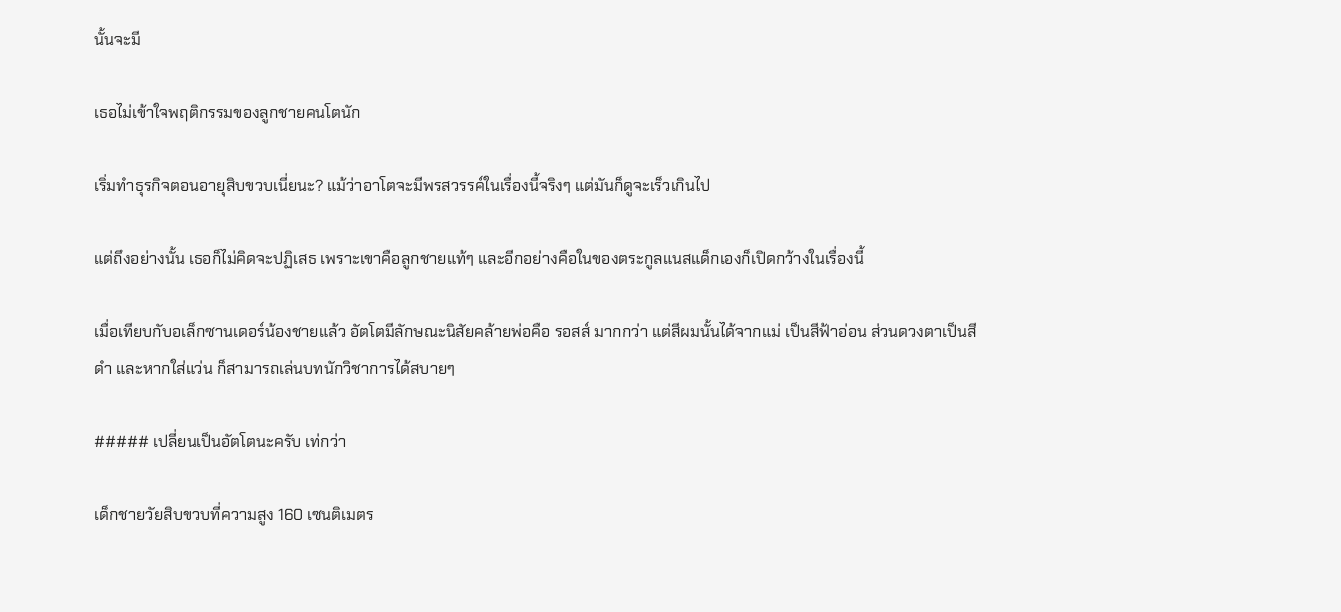นั้นจะมี

เธอไม่เข้าใจพฤติกรรมของลูกชายคนโตนัก

เริ่มทำธุรกิจตอนอายุสิบขวบเนี่ยนะ? แม้ว่าอาโตจะมีพรสวรรค์ในเรื่องนี้จริงๆ แต่มันก็ดูจะเร็วเกินไป

แต่ถึงอย่างนั้น เธอก็ไม่คิดจะปฏิเสธ เพราะเขาคือลูกชายแท้ๆ และอีกอย่างคือในของตระกูลแนสแด็กเองก็เปิดกว้างในเรื่องนี้

เมื่อเทียบกับอเล็กซานเดอร์น้องชายแล้ว อัตโตมีลักษณะนิสัยคล้ายพ่อคือ รอสส์ มากกว่า แต่สีผมนั้นได้จากแม่ เป็นสีฟ้าอ่อน ส่วนดวงตาเป็นสีดำ และหากใส่แว่น ก็สามารถเล่นบทนักวิชาการได้สบายๆ

##### เปลี่ยนเป็นอัตโตนะครับ เท่กว่า

เด็กชายวัยสิบขวบที่ความสูง 160 เซนติเมตร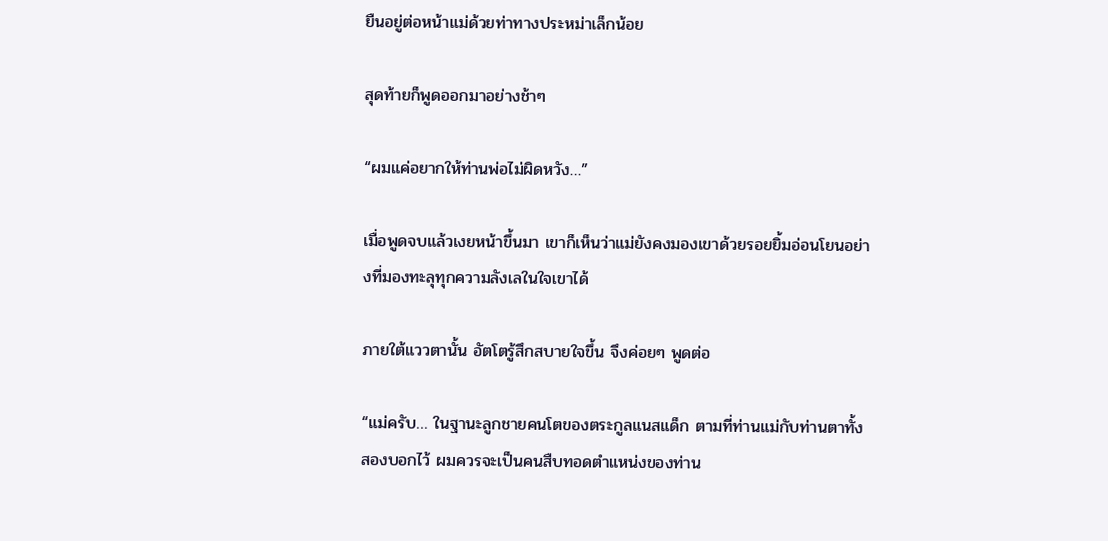ยืนอยู่ต่อหน้าแม่ด้วยท่าทางประหม่าเล็กน้อย

สุดท้ายก็พูดออกมาอย่างช้าๆ

“ผมแค่อยากให้ท่านพ่อไม่ผิดหวัง…”

เมื่อพูดจบแล้วเงยหน้าขึ้นมา เขาก็เห็นว่าแม่ยังคงมองเขาด้วยรอยยิ้มอ่อนโยนอย่างที่มองทะลุทุกความลังเลในใจเขาได้

ภายใต้แววตานั้น อัตโตรู้สึกสบายใจขึ้น จึงค่อยๆ พูดต่อ

“แม่ครับ… ในฐานะลูกชายคนโตของตระกูลแนสแด็ก ตามที่ท่านแม่กับท่านตาทั้งสองบอกไว้ ผมควรจะเป็นคนสืบทอดตำแหน่งของท่าน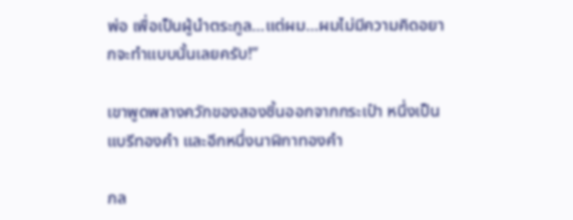พ่อ เพื่อเป็นผู้นำตระกูล…แต่ผม…ผมไม่มีความคิดอยากจะทำแบบนั้นเลยครับ!”

เขาพูดพลางควักของสองชิ้นออกจากกระเป๋า หนึ่งเป็นแบรีทองคำ และอีกหนึ่งนาฬิกาทองคำ

กล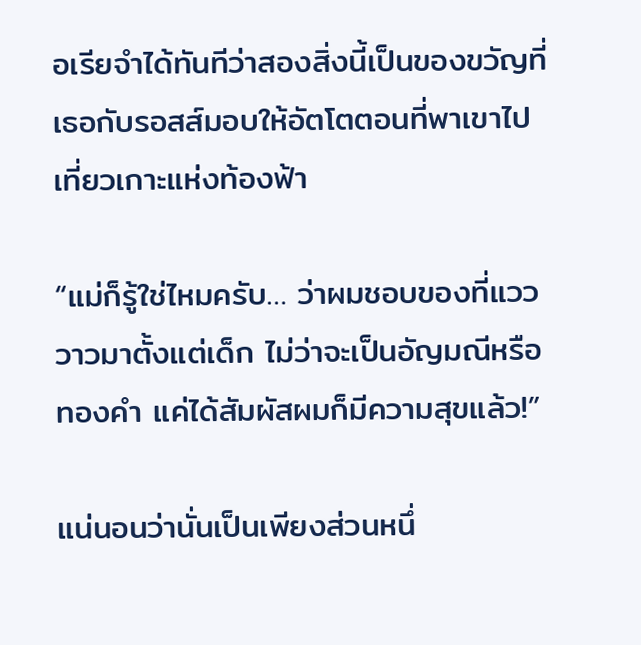อเรียจำได้ทันทีว่าสองสิ่งนี้เป็นของขวัญที่เธอกับรอสส์มอบให้อัตโตตอนที่พาเขาไปเที่ยวเกาะแห่งท้องฟ้า

“แม่ก็รู้ใช่ไหมครับ… ว่าผมชอบของที่แวววาวมาตั้งแต่เด็ก ไม่ว่าจะเป็นอัญมณีหรือทองคำ แค่ได้สัมผัสผมก็มีความสุขแล้ว!”

แน่นอนว่านั่นเป็นเพียงส่วนหนึ่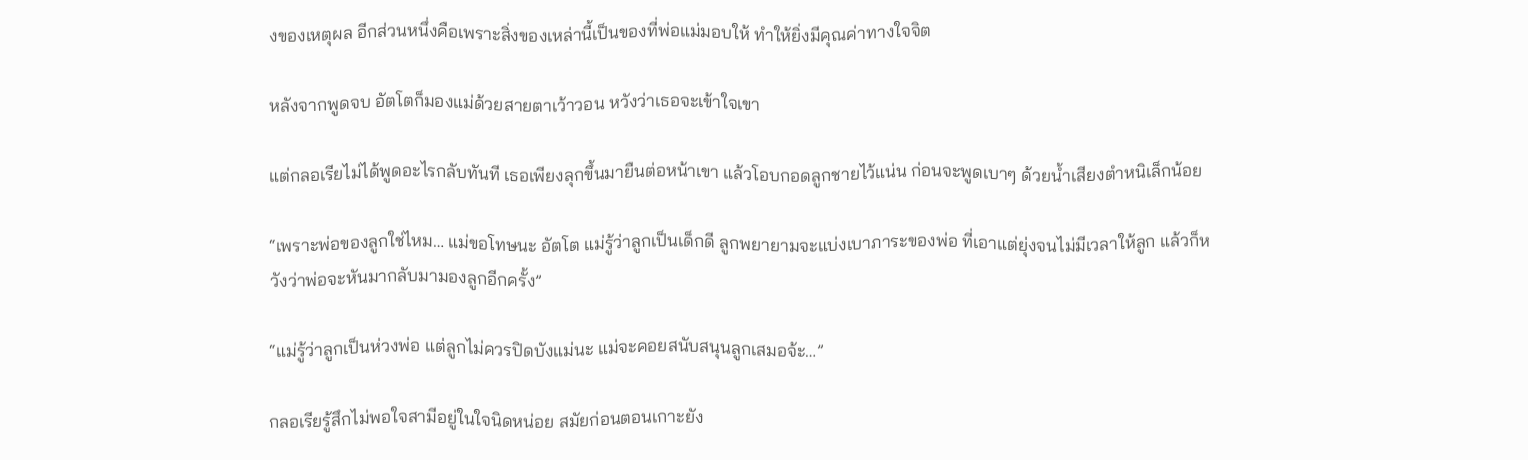งของเหตุผล อีกส่วนหนึ่งคือเพราะสิ่งของเหล่านี้เป็นของที่พ่อแม่มอบให้ ทำให้ยิ่งมีคุณค่าทางใจจิต

หลังจากพูดจบ อัตโตก็มองแม่ด้วยสายตาเว้าวอน หวังว่าเธอจะเข้าใจเขา

แต่กลอเรียไม่ได้พูดอะไรกลับทันที เธอเพียงลุกขึ้นมายืนต่อหน้าเขา แล้วโอบกอดลูกชายไว้แน่น ก่อนจะพูดเบาๆ ด้วยน้ำเสียงตำหนิเล็กน้อย

“เพราะพ่อของลูกใช่ไหม… แม่ขอโทษนะ อัตโต แม่รู้ว่าลูกเป็นเด็กดี ลูกพยายามจะแบ่งเบาภาระของพ่อ ที่เอาแต่ยุ่งจนไม่มีเวลาให้ลูก แล้วก็หวังว่าพ่อจะหันมากลับมามองลูกอีกครั้ง”

“แม่รู้ว่าลูกเป็นห่วงพ่อ แต่ลูกไม่ควรปิดบังแม่นะ แม่จะคอยสนับสนุนลูกเสมอจ้ะ…”

กลอเรียรู้สึกไม่พอใจสามีอยู่ในใจนิดหน่อย สมัยก่อนตอนเกาะยัง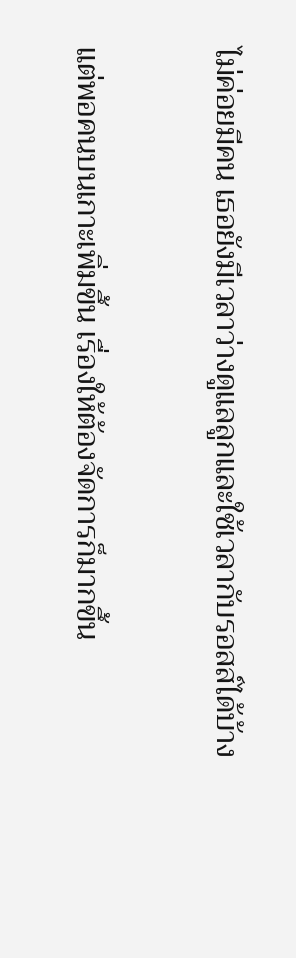ไม่ค่อยมีคน เธอยังมีเวลาว่างดูแลลูกและใช้เวลากับรอสส์ได้บ้าง

แต่พอคนบนเกาะเพิ่มขึ้น เรื่องให้ต้องจัดการก็มากขึ้น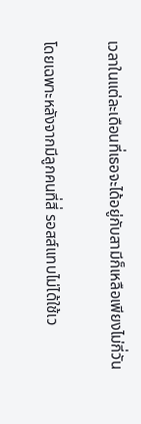เวลาในแต่ละเดือนที่เธอจะได้อยู่กับสามีก็เหลือเพียงไม่กี่วัน

โดยเฉพาะหลังจากมีลูกคนที่สี่ รอสส์แทบไม่ได้ใช้เว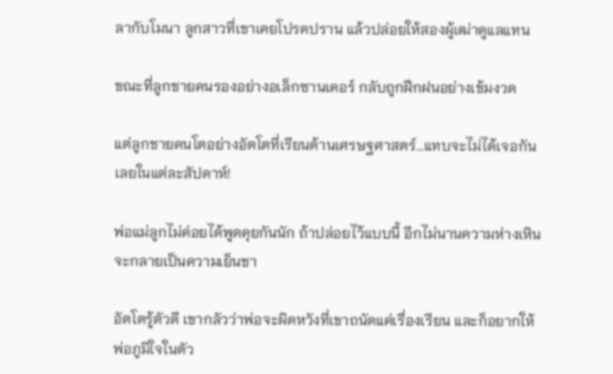ลากับโมนา ลูกสาวที่เขาเคยโปรดปราน แล้วปล่อยให้สองผู้เฒ่าดูแลแทน

ขณะที่ลูกชายคนรองอย่างอเล็กซานเดอร์ กลับถูกฝึกฝนอย่างเข้มงวด

แต่ลูกชายคนโตอย่างอัตโตที่เรียนด้านเศรษฐศาสตร์…แทบจะไม่ได้เจอกันเลยในแต่ละสัปดาห์!

พ่อแม่ลูกไม่ค่อยได้พูดคุยกันนัก ถ้าปล่อยไว้แบบนี้ อีกไม่นานความห่างเหินจะกลายเป็นความเย็นชา

อัตโตรู้ตัวดี เขากลัวว่าพ่อจะผิดหวังที่เขาถนัดแค่เรื่องเรียน และก็อยากให้พ่อภูมิใจในตัว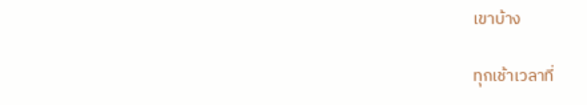เขาบ้าง

ทุกเช้าเวลาที่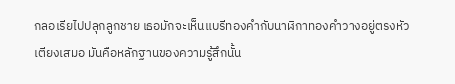กลอเรียไปปลุกลูกชาย เธอมักจะเห็นแบรีทองคำกับนาฬิกาทองคำวางอยู่ตรงหัวเตียงเสมอ มันคือหลักฐานของความรู้สึกนั้น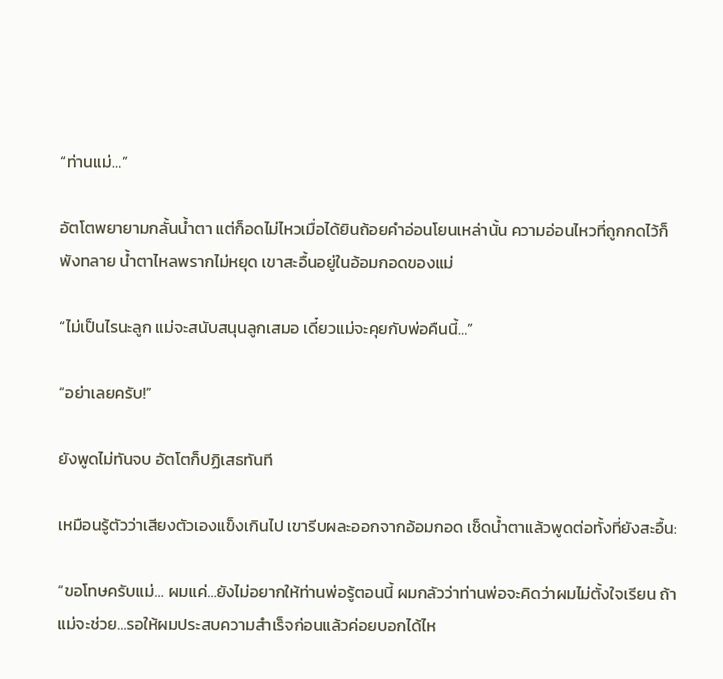“ท่านแม่…”

อัตโตพยายามกลั้นน้ำตา แต่ก็อดไม่ไหวเมื่อได้ยินถ้อยคำอ่อนโยนเหล่านั้น ความอ่อนไหวที่ถูกกดไว้ก็พังทลาย น้ำตาไหลพรากไม่หยุด เขาสะอื้นอยู่ในอ้อมกอดของแม่

“ไม่เป็นไรนะลูก แม่จะสนับสนุนลูกเสมอ เดี๋ยวแม่จะคุยกับพ่อคืนนี้…”

“อย่าเลยครับ!”

ยังพูดไม่ทันจบ อัตโตก็ปฏิเสธทันที

เหมือนรู้ตัวว่าเสียงตัวเองแข็งเกินไป เขารีบผละออกจากอ้อมกอด เช็ดน้ำตาแล้วพูดต่อทั้งที่ยังสะอื้น:

“ขอโทษครับแม่… ผมแค่…ยังไม่อยากให้ท่านพ่อรู้ตอนนี้ ผมกลัวว่าท่านพ่อจะคิดว่าผมไม่ตั้งใจเรียน ถ้าแม่จะช่วย…รอให้ผมประสบความสำเร็จก่อนแล้วค่อยบอกได้ไห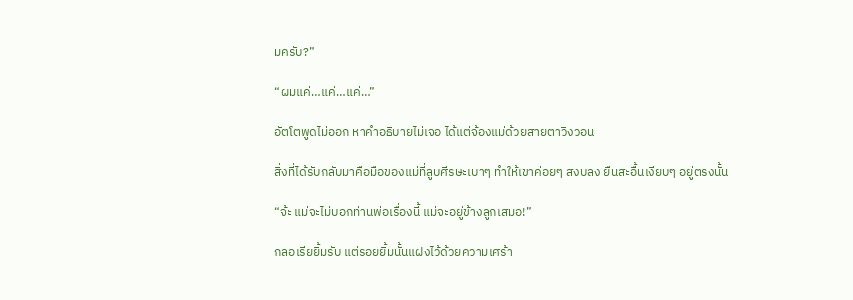มครับ?”

“ผมแค่…แค่…แค่…”

อัตโตพูดไม่ออก หาคำอธิบายไม่เจอ ได้แต่จ้องแม่ด้วยสายตาวิงวอน

สิ่งที่ได้รับกลับมาคือมือของแม่ที่ลูบศีรษะเบาๆ ทำให้เขาค่อยๆ สงบลง ยืนสะอื้นเงียบๆ อยู่ตรงนั้น

“จ้ะ แม่จะไม่บอกท่านพ่อเรื่องนี้ แม่จะอยู่ข้างลูกเสมอ!”

กลอเรียยิ้มรับ แต่รอยยิ้มนั้นแฝงไว้ด้วยความเศร้า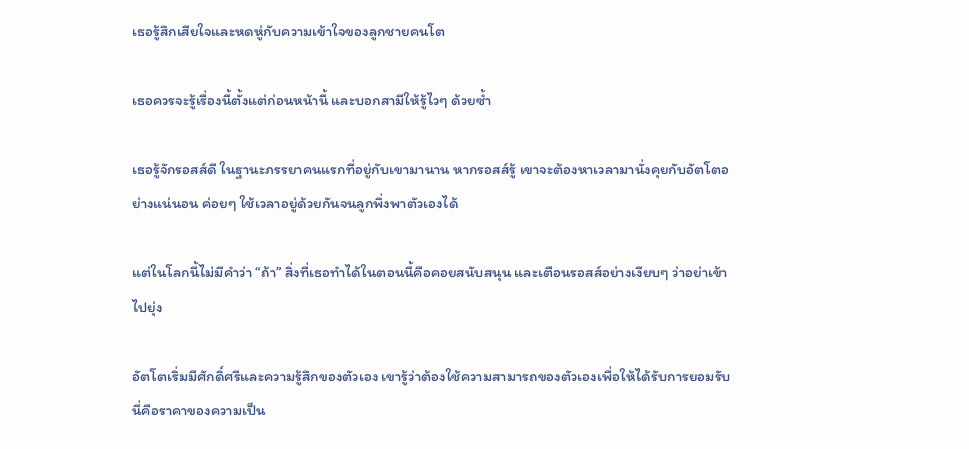เธอรู้สึกเสียใจและหดหู่กับความเข้าใจของลูกชายคนโต

เธอควรจะรู้เรื่องนี้ตั้งแต่ก่อนหน้านี้ และบอกสามีให้รู้ไวๆ ด้วยซ้ำ

เธอรู้จักรอสส์ดี ในฐานะภรรยาคนแรกที่อยู่กับเขามานาน หากรอสส์รู้ เขาจะต้องหาเวลามานั่งคุยกับอัตโตอย่างแน่นอน ค่อยๆ ใช้เวลาอยู่ด้วยกันจนลูกพึ่งพาตัวเองได้

แต่ในโลกนี้ไม่มีคำว่า “ถ้า” สิ่งที่เธอทำได้ในตอนนี้คือคอยสนับสนุน และเตือนรอสส์อย่างเงียบๆ ว่าอย่าเข้าไปยุ่ง

อัตโตเริ่มมีศักดิ์ศรีและความรู้สึกของตัวเอง เขารู้ว่าต้องใช้ความสามารถของตัวเองเพื่อให้ได้รับการยอมรับ นี่คือราคาของความเป็น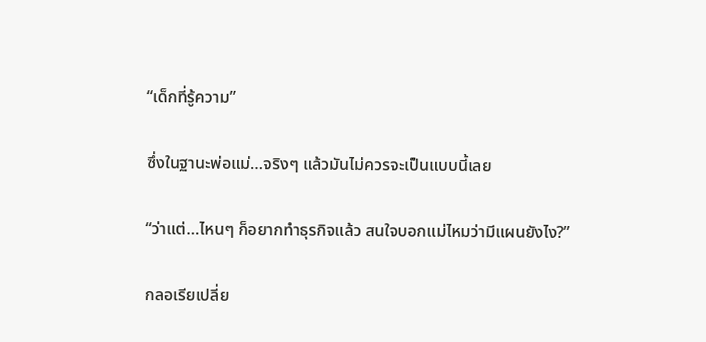“เด็กที่รู้ความ”

ซึ่งในฐานะพ่อแม่…จริงๆ แล้วมันไม่ควรจะเป็นแบบนี้เลย

“ว่าแต่…ไหนๆ ก็อยากทำธุรกิจแล้ว สนใจบอกแม่ไหมว่ามีแผนยังไง?”

กลอเรียเปลี่ย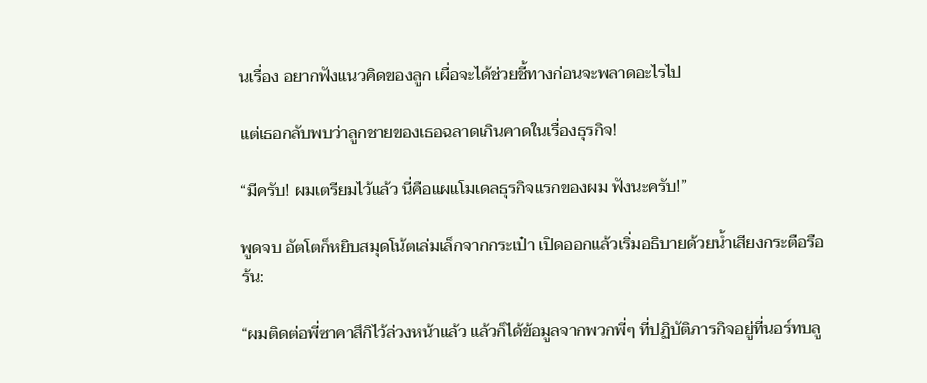นเรื่อง อยากฟังแนวคิดของลูก เผื่อจะได้ช่วยชี้ทางก่อนจะพลาดอะไรไป

แต่เธอกลับพบว่าลูกชายของเธอฉลาดเกินคาดในเรื่องธุรกิจ!

“มีครับ! ผมเตรียมไว้แล้ว นี่คือแผแโมเดลธุรกิจแรกของผม ฟังนะครับ!”

พูดจบ อัตโตก็หยิบสมุดโน้ตเล่มเล็กจากกระเป๋า เปิดออกแล้วเริ่มอธิบายด้วยน้ำเสียงกระตือรือร้น:

“ผมติดต่อพี่ซาคาสึกิไว้ล่วงหน้าแล้ว แล้วก็ได้ข้อมูลจากพวกพี่ๆ ที่ปฏิบัติภารกิจอยู่ที่นอร์ทบลู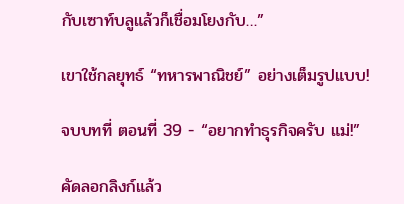กับเซาท์บลูแล้วก็เชื่อมโยงกับ…”

เขาใช้กลยุทธ์ “ทหารพาณิชย์” อย่างเต็มรูปแบบ!

จบบทที่ ตอนที่ 39 - “อยากทำธุรกิจครับ แม่!”

คัดลอกลิงก์แล้ว